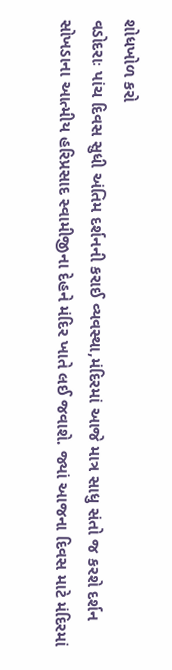શોધખોળ કરો
વડોદરાઃ પાંચ દિવસ સુધી અંતિમ દર્શનની કરાઈ વ્યવસ્થા,મંદિરમાં આજે માત્ર સાધુ સંતો જ કરશે દર્શન
સોખડાના આત્મીય હરિપ્રસાદ સ્વામીજીના દેહને મંદિર ખાતે લઈ જવાશે. જ્યાં આજના દિવસ માટે મંદિરમાં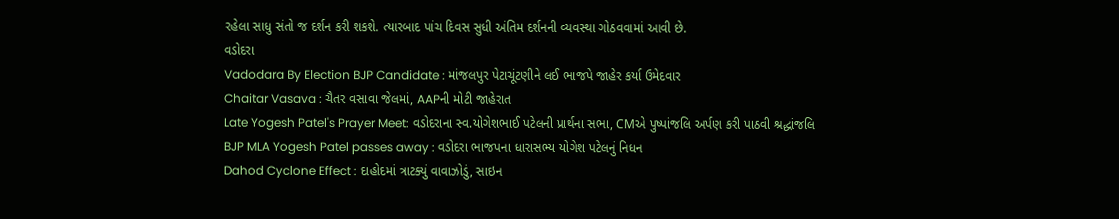રહેલા સાધુ સંતો જ દર્શન કરી શકશે. ત્યારબાદ પાંચ દિવસ સુધી અંતિમ દર્શનની વ્યવસ્થા ગોઠવવામાં આવી છે.
વડોદરા
Vadodara By Election BJP Candidate : માંજલપુર પેટાચૂંટણીને લઈ ભાજપે જાહેર કર્યા ઉમેદવાર
Chaitar Vasava : ચૈતર વસાવા જેલમાં, AAPની મોટી જાહેરાત
Late Yogesh Patel's Prayer Meet: વડોદરાના સ્વ.યોગેશભાઈ પટેલની પ્રાર્થના સભા, CMએ પુષ્પાંજલિ અર્પણ કરી પાઠવી શ્રદ્ધાંજલિ
BJP MLA Yogesh Patel passes away : વડોદરા ભાજપના ધારાસભ્ય યોગેશ પટેલનું નિધન
Dahod Cyclone Effect : દાહોદમાં ત્રાટક્યું વાવાઝોડું, સાઇન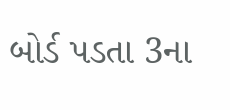બોર્ડ પડતા 3ના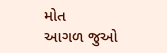મોત
આગળ જુઓ